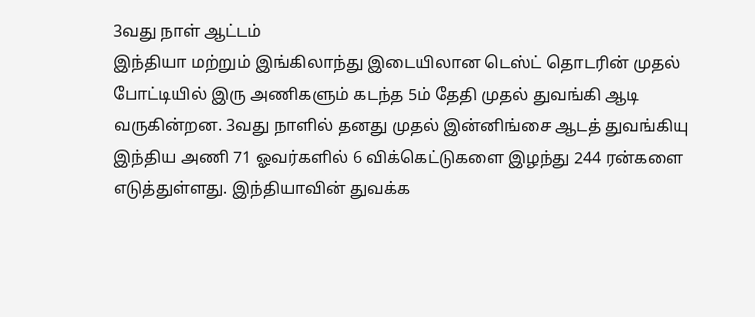3வது நாள் ஆட்டம்
இந்தியா மற்றும் இங்கிலாந்து இடையிலான டெஸ்ட் தொடரின் முதல் போட்டியில் இரு அணிகளும் கடந்த 5ம் தேதி முதல் துவங்கி ஆடி வருகின்றன. 3வது நாளில் தனது முதல் இன்னிங்சை ஆடத் துவங்கியு இந்திய அணி 71 ஓவர்களில் 6 விக்கெட்டுகளை இழந்து 244 ரன்களை எடுத்துள்ளது. இந்தியாவின் துவக்க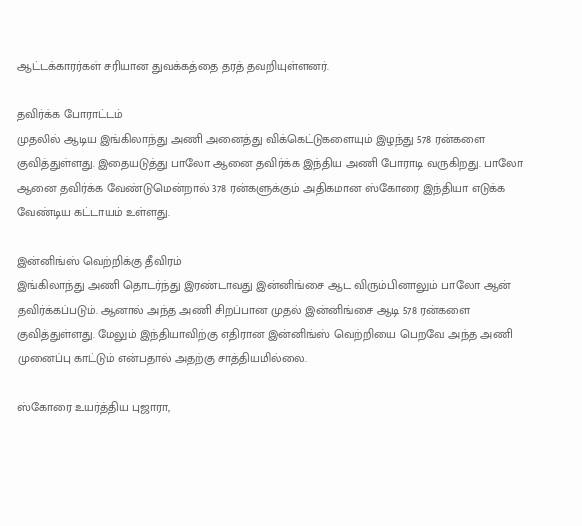ஆட்டக்காரர்கள் சரியான துவக்கத்தை தரத் தவறியுள்ளனர்.

தவிர்க்க போராட்டம்
முதலில் ஆடிய இங்கிலாந்து அணி அனைத்து விக்கெட்டுகளையும் இழந்து 578 ரன்களை குவித்துள்ளது. இதையடுத்து பாலோ ஆனை தவிர்க்க இந்திய அணி போராடி வருகிறது. பாலோ ஆனை தவிர்க்க வேண்டுமென்றால் 378 ரன்களுக்கும் அதிகமான ஸ்கோரை இந்தியா எடுக்க வேண்டிய கட்டாயம் உள்ளது.

இன்னிங்ஸ் வெற்றிக்கு தீவிரம்
இங்கிலாந்து அணி தொடர்ந்து இரண்டாவது இன்னிங்சை ஆட விரும்பினாலும் பாலோ ஆன் தவிர்க்கப்படும். ஆனால் அந்த அணி சிறப்பான முதல் இன்னிங்சை ஆடி 578 ரன்களை குவித்துள்ளது. மேலும் இந்தியாவிற்கு எதிரான இன்னிங்ஸ் வெற்றியை பெறவே அந்த அணி முனைப்பு காட்டும் என்பதால் அதற்கு சாத்தியமில்லை.

ஸ்கோரை உயர்த்திய புஜாரா,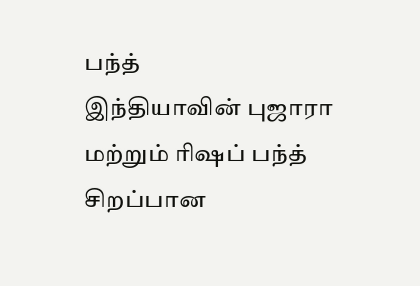பந்த்
இந்தியாவின் புஜாரா மற்றும் ரிஷப் பந்த் சிறப்பான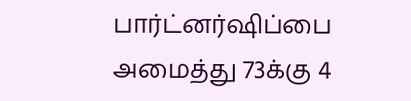பார்ட்னர்ஷிப்பை அமைத்து 73க்கு 4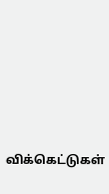விக்கெட்டுகள்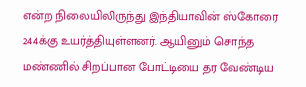என்ற நிலையிலிருந்து இந்தியாவின் ஸ்கோரை 244க்கு உயர்த்தியுள்ளனர். ஆயினும் சொந்த மண்ணில் சிறப்பான போட்டியை தர வேண்டிய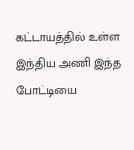கட்டாயத்தில் உள்ள இந்திய அணி இந்த போட்டியை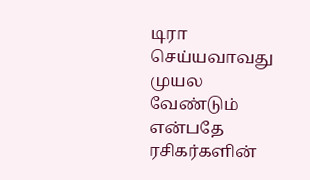டிரா செய்யவாவது முயல வேண்டும் என்பதே ரசிகர்களின்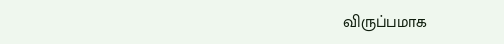விருப்பமாக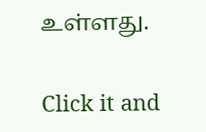உள்ளது.


Click it and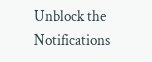Unblock the Notifications